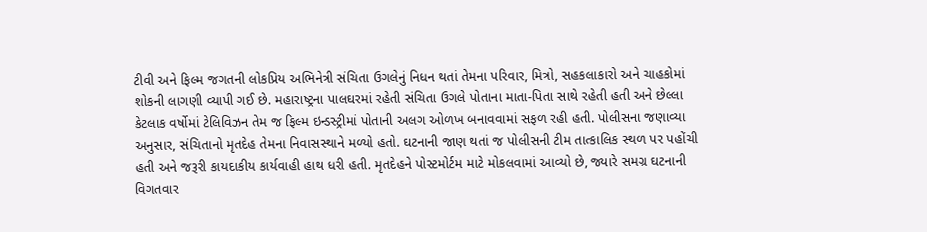ટીવી અને ફિલ્મ જગતની લોકપ્રિય અભિનેત્રી સંચિતા ઉગલેનું નિધન થતાં તેમના પરિવાર, મિત્રો, સહકલાકારો અને ચાહકોમાં શોકની લાગણી વ્યાપી ગઈ છે. મહારાષ્ટ્રના પાલઘરમાં રહેતી સંચિતા ઉગલે પોતાના માતા-પિતા સાથે રહેતી હતી અને છેલ્લા કેટલાક વર્ષોમાં ટેલિવિઝન તેમ જ ફિલ્મ ઇન્ડસ્ટ્રીમાં પોતાની અલગ ઓળખ બનાવવામાં સફળ રહી હતી. પોલીસના જણાવ્યા અનુસાર, સંચિતાનો મૃતદેહ તેમના નિવાસસ્થાને મળ્યો હતો. ઘટનાની જાણ થતાં જ પોલીસની ટીમ તાત્કાલિક સ્થળ પર પહોંચી હતી અને જરૂરી કાયદાકીય કાર્યવાહી હાથ ધરી હતી. મૃતદેહને પોસ્ટમોર્ટમ માટે મોકલવામાં આવ્યો છે, જ્યારે સમગ્ર ઘટનાની વિગતવાર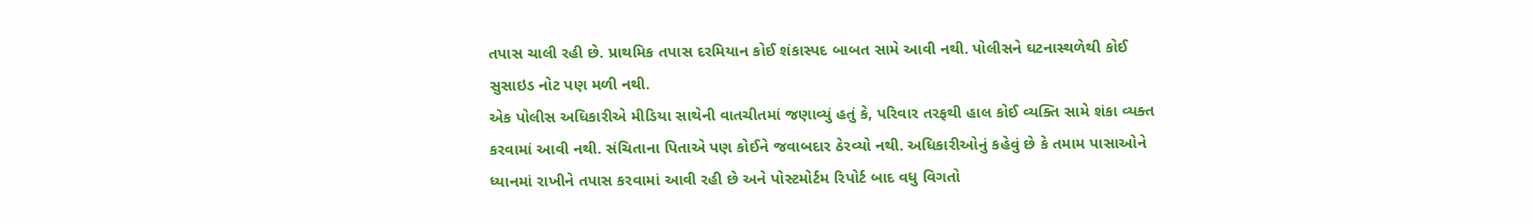તપાસ ચાલી રહી છે. પ્રાથમિક તપાસ દરમિયાન કોઈ શંકાસ્પદ બાબત સામે આવી નથી. પોલીસને ઘટનાસ્થળેથી કોઈ સુસાઇડ નોટ પણ મળી નથી.
એક પોલીસ અધિકારીએ મીડિયા સાથેની વાતચીતમાં જણાવ્યું હતું કે, પરિવાર તરફથી હાલ કોઈ વ્યક્તિ સામે શંકા વ્યક્ત કરવામાં આવી નથી. સંચિતાના પિતાએ પણ કોઈને જવાબદાર ઠેરવ્યો નથી. અધિકારીઓનું કહેવું છે કે તમામ પાસાઓને ધ્યાનમાં રાખીને તપાસ કરવામાં આવી રહી છે અને પોસ્ટમોર્ટમ રિપોર્ટ બાદ વધુ વિગતો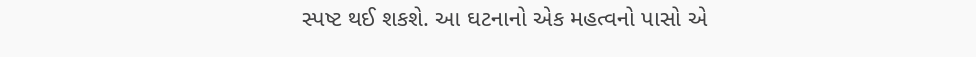સ્પષ્ટ થઈ શકશે. આ ઘટનાનો એક મહત્વનો પાસો એ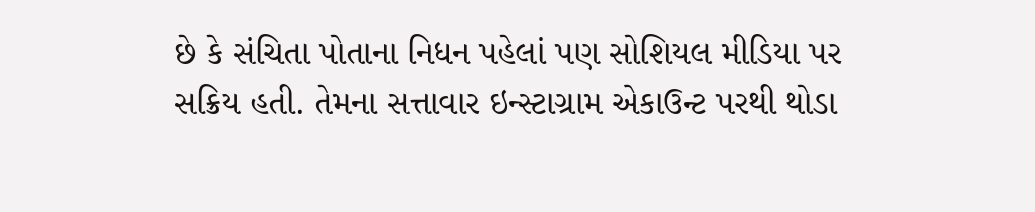છે કે સંચિતા પોતાના નિધન પહેલાં પણ સોશિયલ મીડિયા પર સક્રિય હતી. તેમના સત્તાવાર ઇન્સ્ટાગ્રામ એકાઉન્ટ પરથી થોડા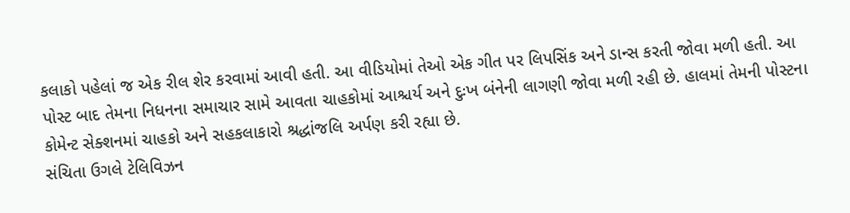કલાકો પહેલાં જ એક રીલ શેર કરવામાં આવી હતી. આ વીડિયોમાં તેઓ એક ગીત પર લિપસિંક અને ડાન્સ કરતી જોવા મળી હતી. આ પોસ્ટ બાદ તેમના નિધનના સમાચાર સામે આવતા ચાહકોમાં આશ્ચર્ય અને દુઃખ બંનેની લાગણી જોવા મળી રહી છે. હાલમાં તેમની પોસ્ટના કોમેન્ટ સેક્શનમાં ચાહકો અને સહકલાકારો શ્રદ્ધાંજલિ અર્પણ કરી રહ્યા છે.
સંચિતા ઉગલે ટેલિવિઝન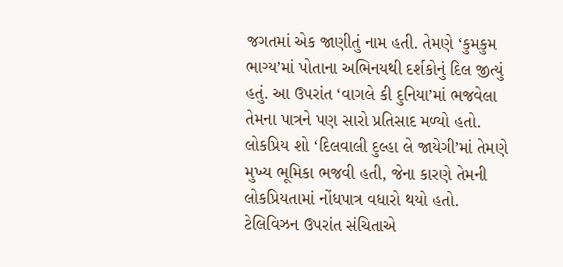જગતમાં એક જાણીતું નામ હતી. તેમણે ‘કુમકુમ ભાગ્ય’માં પોતાના અભિનયથી દર્શકોનું દિલ જીત્યું હતું. આ ઉપરાંત ‘વાગલે કી દુનિયા’માં ભજવેલા તેમના પાત્રને પણ સારો પ્રતિસાદ મળ્યો હતો. લોકપ્રિય શો ‘દિલવાલી દુલ્હા લે જાયેગી’માં તેમણે મુખ્ય ભૂમિકા ભજવી હતી, જેના કારણે તેમની લોકપ્રિયતામાં નોંધપાત્ર વધારો થયો હતો. ટેલિવિઝન ઉપરાંત સંચિતાએ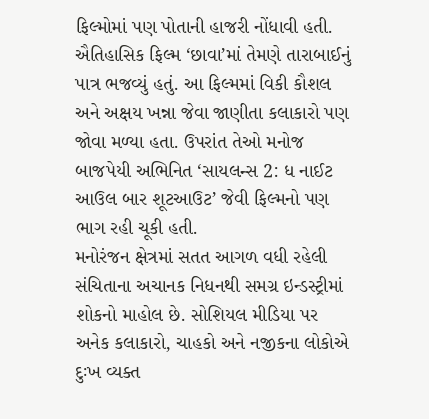ફિલ્મોમાં પણ પોતાની હાજરી નોંધાવી હતી. ઐતિહાસિક ફિલ્મ ‘છાવા’માં તેમણે તારાબાઈનું પાત્ર ભજવ્યું હતું. આ ફિલ્મમાં વિકી કૌશલ અને અક્ષય ખન્ના જેવા જાણીતા કલાકારો પણ જોવા મળ્યા હતા. ઉપરાંત તેઓ મનોજ બાજપેયી અભિનિત ‘સાયલન્સ 2: ધ નાઈટ આઉલ બાર શૂટઆઉટ’ જેવી ફિલ્મનો પણ ભાગ રહી ચૂકી હતી.
મનોરંજન ક્ષેત્રમાં સતત આગળ વધી રહેલી સંચિતાના અચાનક નિધનથી સમગ્ર ઇન્ડસ્ટ્રીમાં શોકનો માહોલ છે. સોશિયલ મીડિયા પર અનેક કલાકારો, ચાહકો અને નજીકના લોકોએ દુઃખ વ્યક્ત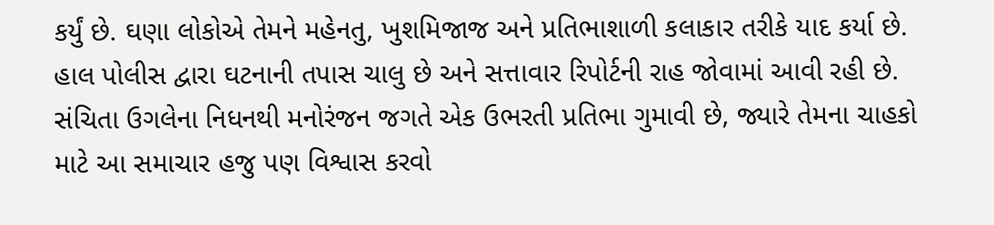કર્યું છે. ઘણા લોકોએ તેમને મહેનતુ, ખુશમિજાજ અને પ્રતિભાશાળી કલાકાર તરીકે યાદ કર્યા છે. હાલ પોલીસ દ્વારા ઘટનાની તપાસ ચાલુ છે અને સત્તાવાર રિપોર્ટની રાહ જોવામાં આવી રહી છે. સંચિતા ઉગલેના નિધનથી મનોરંજન જગતે એક ઉભરતી પ્રતિભા ગુમાવી છે, જ્યારે તેમના ચાહકો માટે આ સમાચાર હજુ પણ વિશ્વાસ કરવો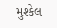મુશ્કેલ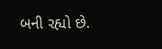બની રહ્યો છે.